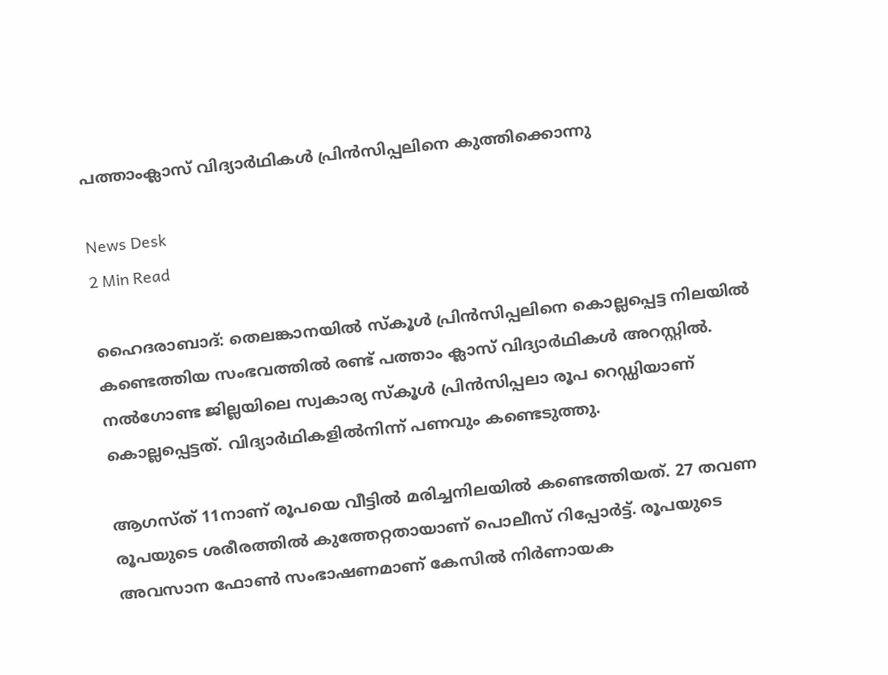പത്താംക്ലാസ് വിദ്യാർഥികൾ പ്രിൻസിപ്പലിനെ കുത്തിക്കൊന്നു

News Desk
2 Min Read

ഹൈദരാബാദ്: തെലങ്കാനയിൽ സ്കൂൾ പ്രിൻസിപ്പലിനെ കൊല്ലപ്പെട്ട നിലയിൽ കണ്ടെത്തിയ സംഭവത്തിൽ രണ്ട് പത്താം ക്ലാസ് വിദ്യാർഥികൾ അറസ്റ്റിൽ. നൽഗോണ്ട ജില്ലയിലെ സ്വകാര്യ സ്കൂൾ പ്രിൻസിപ്പലാ രൂപ റെഡ്ഡിയാണ് കൊല്ലപ്പെട്ടത്. വിദ്യാർഥികളിൽനിന്ന് പണവും കണ്ടെടുത്തു.

ആഗസ്ത് 11നാണ് രൂപയെ വീട്ടിൽ മരിച്ചനിലയിൽ കണ്ടെത്തിയത്. 27 തവണ രൂപയുടെ ശരീരത്തിൽ കുത്തേറ്റതായാണ് പൊലീസ് റിപ്പോർട്ട്. രൂപയുടെ അവസാന ഫോൺ സംഭാഷണമാണ് കേസിൽ നിർണായക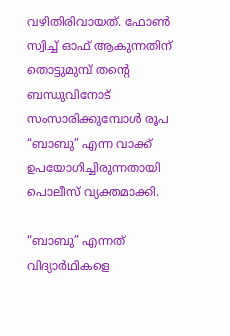വഴിതിരിവായത്. ഫോൺ സ്വിച്ച് ഓഫ് ആകുന്നതിന് തൊട്ടുമുമ്പ് തന്റെ ബന്ധുവിനോട് സംസാരിക്കുമ്പോൾ രൂപ “ബാബു” എന്ന വാക്ക് ഉപയോഗിച്ചിരുന്നതായി പൊലീസ് വ്യക്തമാക്കി.

“ബാബു” എന്നത് വിദ്യാർഥികളെ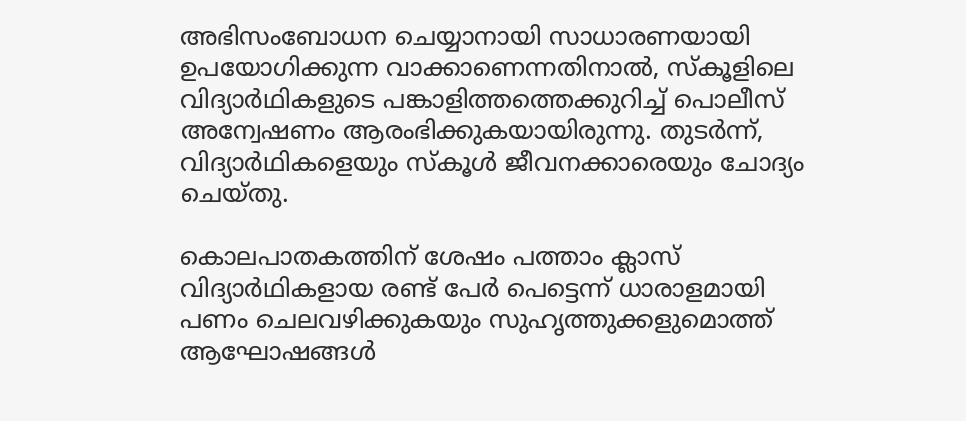അഭിസംബോധന ചെയ്യാനായി സാധാരണയായി ഉപയോഗിക്കുന്ന വാക്കാണെന്നതിനാൽ, സ്കൂളിലെ വിദ്യാർഥികളുടെ പങ്കാളിത്തത്തെക്കുറിച്ച് പൊലീസ് അന്വേഷണം ആരംഭിക്കുകയായിരുന്നു. തുടർന്ന്, വിദ്യാർഥികളെയും സ്കൂൾ ജീവനക്കാരെയും ചോദ്യം ചെയ്തു.

കൊലപാതകത്തിന് ശേഷം പത്താം ക്ലാസ് വിദ്യാർഥികളായ രണ്ട് പേർ പെട്ടെന്ന് ധാരാളമായി പണം ചെലവഴിക്കുകയും സുഹൃത്തുക്കളുമൊത്ത് ആഘോഷങ്ങൾ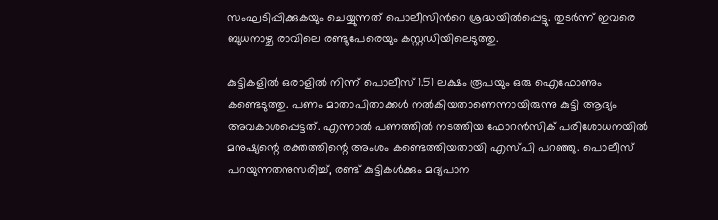സംഘടിപ്പിക്കുകയും ചെയ്യുന്നത് പൊലീസിൻ‌റെ ശ്രദ്ധയിൽപ്പെട്ടു. തുടർന്ന് ഇവരെ ബുധനാഴ്ച രാവിലെ രണ്ടുപേരെയും കസ്റ്റഡിയിലെടുത്തു.

കുട്ടികളിൽ ഒരാളിൽ നിന്ന് പൊലീസ് 1.51 ലക്ഷം രൂപയും ഒരു ഐഫോണും കണ്ടെടുത്തു. പണം മാതാപിതാക്കൾ നൽകിയതാണെന്നായിരുന്നു കുട്ടി ആദ്യം അവകാശപ്പെട്ടത്. എന്നാൽ പണത്തിൽ നടത്തിയ ഫോറൻസിക് പരിശോധനയിൽ മനുഷ്യന്റെ രക്തത്തിന്റെ അംശം കണ്ടെത്തിയതായി എസ്‌പി പറഞ്ഞു. പൊലീസ് പറയുന്നതനുസരിച്ച്, രണ്ട് കുട്ടികൾക്കും മദ്യപാന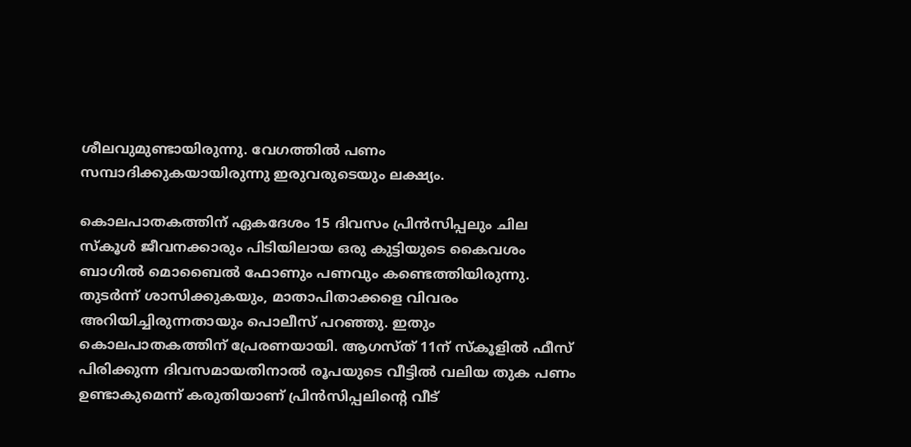ശീലവുമുണ്ടായിരുന്നു. വേഗത്തിൽ പണം സമ്പാദിക്കുകയായിരുന്നു ഇരുവരുടെയും ലക്ഷ്യം.

കൊലപാതകത്തിന് ഏകദേശം 15 ദിവസം പ്രിൻസിപ്പലും ചില സ്കൂൾ ജീവനക്കാരും പിടിയിലായ ഒരു കുട്ടിയുടെ കൈവശം ബാഗിൽ മൊബൈൽ ഫോണും പണവും കണ്ടെത്തിയിരുന്നു. തുടർന്ന് ശാസിക്കുകയും, മാതാപിതാക്കളെ വിവരം അറിയിച്ചിരുന്നതായും പൊലീസ് പറഞ്ഞു. ഇതും കൊലപാതകത്തിന് പ്രേരണയായി. ആഗസ്ത് 11ന് സ്കൂളിൽ ഫീസ് പിരിക്കുന്ന ദിവസമായതിനാൽ രൂപയുടെ വീട്ടിൽ വലിയ തുക പണം ഉണ്ടാകുമെന്ന് കരുതിയാണ് പ്രിൻസിപ്പലിന്റെ വീട്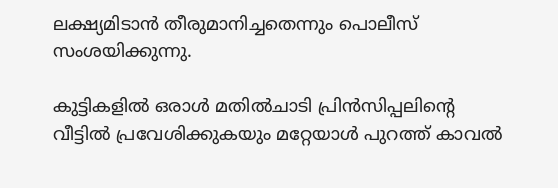ലക്ഷ്യമിടാൻ തീരുമാനിച്ചതെന്നും പൊലീസ് സംശയിക്കുന്നു.

കുട്ടികളിൽ ഒരാൾ മതിൽചാടി പ്രിൻസിപ്പലിന്റെ വീട്ടിൽ പ്രവേശിക്കുകയും മറ്റേയാൾ പുറത്ത് കാവൽ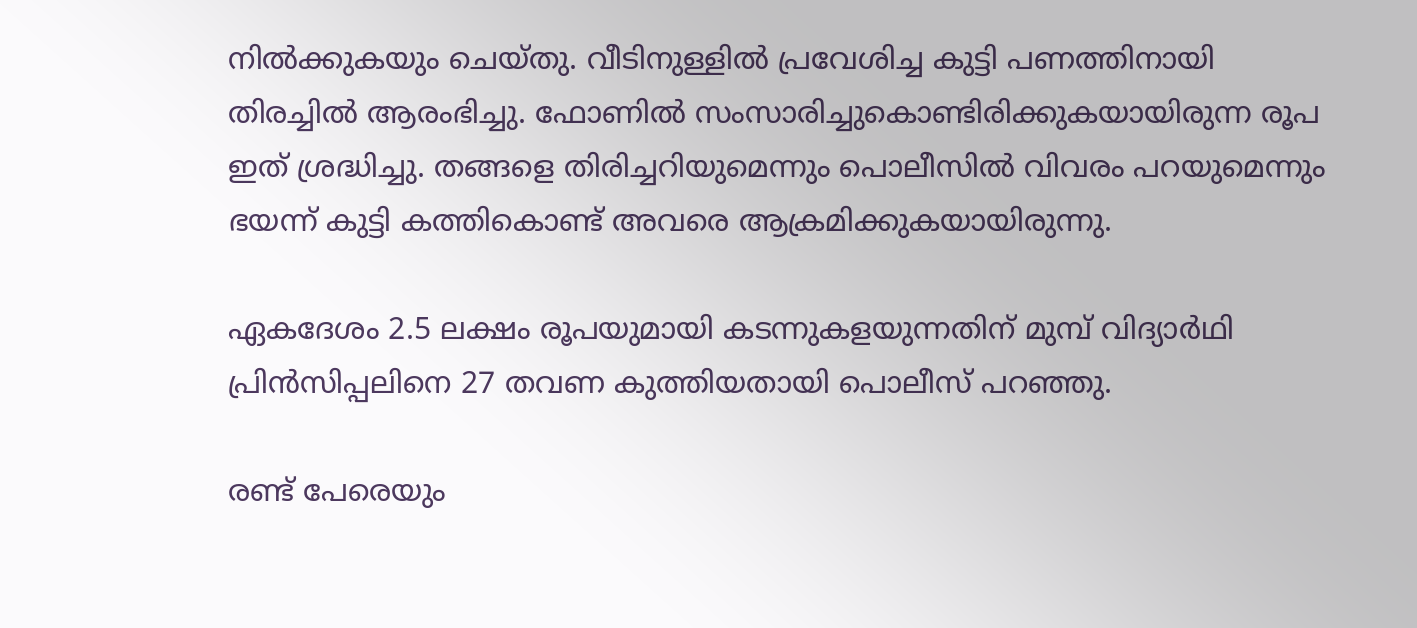നിൽക്കുകയും ചെയ്തു. വീടിനുള്ളിൽ പ്രവേശിച്ച കുട്ടി പണത്തിനായി തിരച്ചിൽ ആരംഭിച്ചു. ഫോണിൽ സംസാരിച്ചുകൊണ്ടിരിക്കുകയായിരുന്ന രൂപ ഇത് ശ്രദ്ധിച്ചു. തങ്ങളെ തിരിച്ചറിയുമെന്നും പൊലീസിൽ വിവരം പറയുമെന്നും ഭയന്ന് കുട്ടി കത്തികൊണ്ട് അവരെ ആക്രമിക്കുകയായിരുന്നു.

ഏകദേശം 2.5 ലക്ഷം രൂപയുമായി കടന്നുകളയുന്നതിന് മുമ്പ് വിദ്യാർഥി പ്രിൻസിപ്പലിനെ 27 തവണ കുത്തിയതായി പൊലീസ് പറഞ്ഞു.

രണ്ട് പേരെയും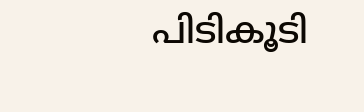പിടികൂടി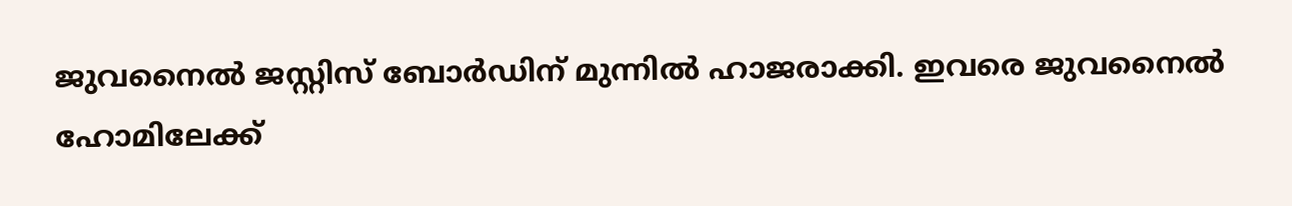ജുവനൈൽ ജസ്റ്റിസ് ബോർഡിന് മുന്നിൽ ഹാജരാക്കി. ഇവരെ ജുവനൈൽ ഹോമിലേക്ക്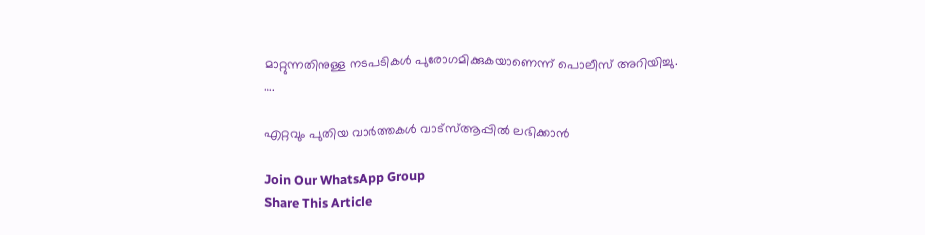മാറ്റുന്നതിനുള്ള നടപടികൾ പുരോഗമിക്കുകയാണെന്ന് പൊലീസ് അറിയിച്ചു.
….

എറ്റവും പുതിയ വാർത്തകൾ വാട്സ്ആപ്പിൽ ലഭിക്കാൻ

Join Our WhatsApp Group
Share This Article